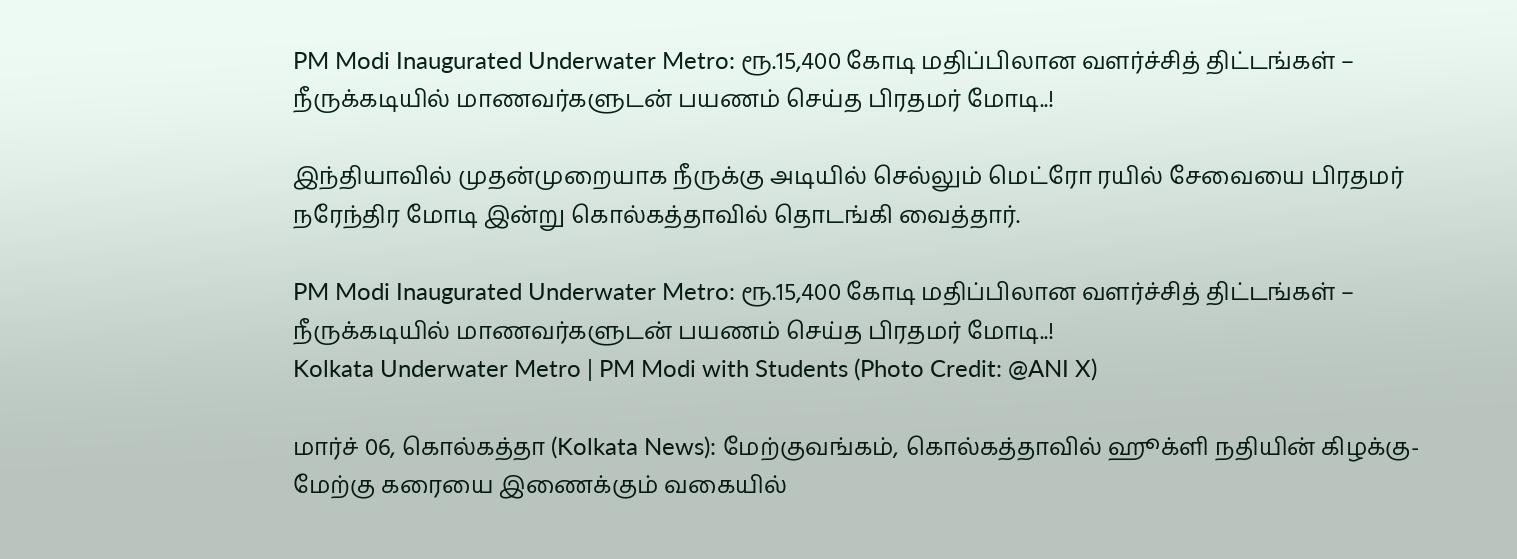PM Modi Inaugurated Underwater Metro: ரூ.15,400 கோடி மதிப்பிலான வளர்ச்சித் திட்டங்கள் – நீருக்கடியில் மாணவர்களுடன் பயணம் செய்த பிரதமர் மோடி..!

இந்தியாவில் முதன்முறையாக நீருக்கு அடியில் செல்லும் மெட்ரோ ரயில் சேவையை பிரதமர் நரேந்திர மோடி இன்று கொல்கத்தாவில் தொடங்கி வைத்தார்.

PM Modi Inaugurated Underwater Metro: ரூ.15,400 கோடி மதிப்பிலான வளர்ச்சித் திட்டங்கள் – நீருக்கடியில் மாணவர்களுடன் பயணம் செய்த பிரதமர் மோடி..!
Kolkata Underwater Metro | PM Modi with Students (Photo Credit: @ANI X)

மார்ச் 06, கொல்கத்தா (Kolkata News): மேற்குவங்கம், கொல்கத்தாவில் ஹூக்ளி நதியின் கிழக்கு-மேற்கு கரையை இணைக்கும் வகையில்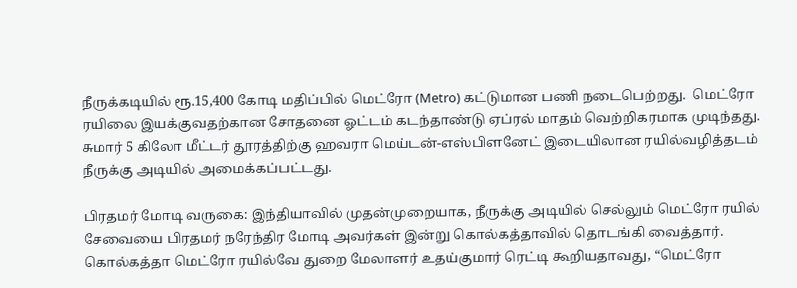நீருக்கடியில் ரூ.15,400 கோடி மதிப்பில் மெட்ரோ (Metro) கட்டுமான பணி நடைபெற்றது.  மெட்ரோ ரயிலை இயக்குவதற்கான சோதனை ஓட்டம் கடந்தாண்டு ஏப்ரல் மாதம் வெற்றிகரமாக முடிந்தது. சுமார் 5 கிலோ மீட்டர் தூரத்திற்கு ஹவரா மெய்டன்-எஸ்பிளனேட் இடையிலான ரயில்வழித்தடம் நீருக்கு அடியில் அமைக்கப்பட்டது.

பிரதமர் மோடி வருகை: இந்தியாவில் முதன்முறையாக, நீருக்கு அடியில் செல்லும் மெட்ரோ ரயில் சேவையை பிரதமர் நரேந்திர மோடி அவர்கள் இன்று கொல்கத்தாவில் தொடங்கி வைத்தார். கொல்கத்தா மெட்ரோ ரயில்வே துறை மேலாளர் உதய்குமார் ரெட்டி கூறியதாவது, “மெட்ரோ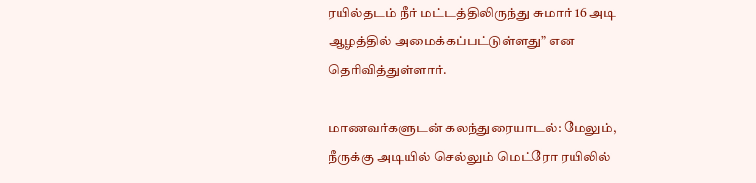ரயில்தடம் நீர் மட்டத்திலிருந்து சுமார் 16 அடி ஆழத்தில் அமைக்கப்பட்டுள்ளது” என தெரிவித்துள்ளார்.

மாணவர்களுடன் கலந்துரையாடல்: மேலும், நீருக்கு அடியில் செல்லும் மெட்ரோ ரயிலில்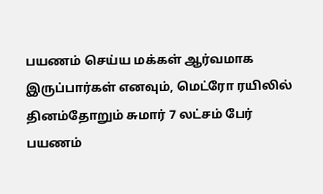பயணம் செய்ய மக்கள் ஆர்வமாக இருப்பார்கள் எனவும், மெட்ரோ ரயிலில் தினம்தோறும் சுமார் 7 லட்சம் பேர் பயணம்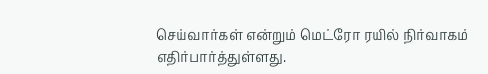செய்வார்கள் என்றும் மெட்ரோ ரயில் நிர்வாகம் எதிர்பார்த்துள்ளது.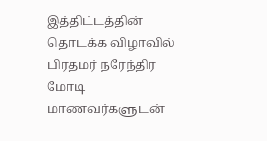இத்திட்டத்தின் தொடக்க விழாவில் பிரதமர் நரேந்திர மோடி மாணவர்களுடன்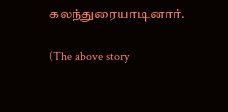கலந்துரையாடினார்.

(The above story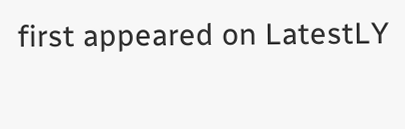first appeared on LatestLY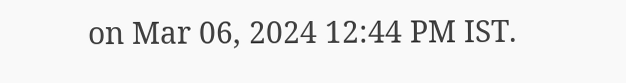on Mar 06, 2024 12:44 PM IST.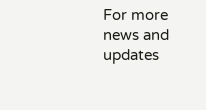For more news and updates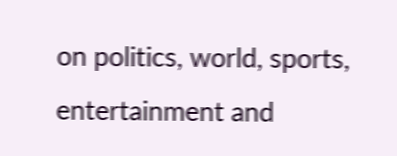on politics, world, sports, entertainment and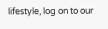lifestyle, log on to our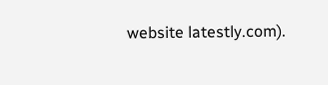website latestly.com).